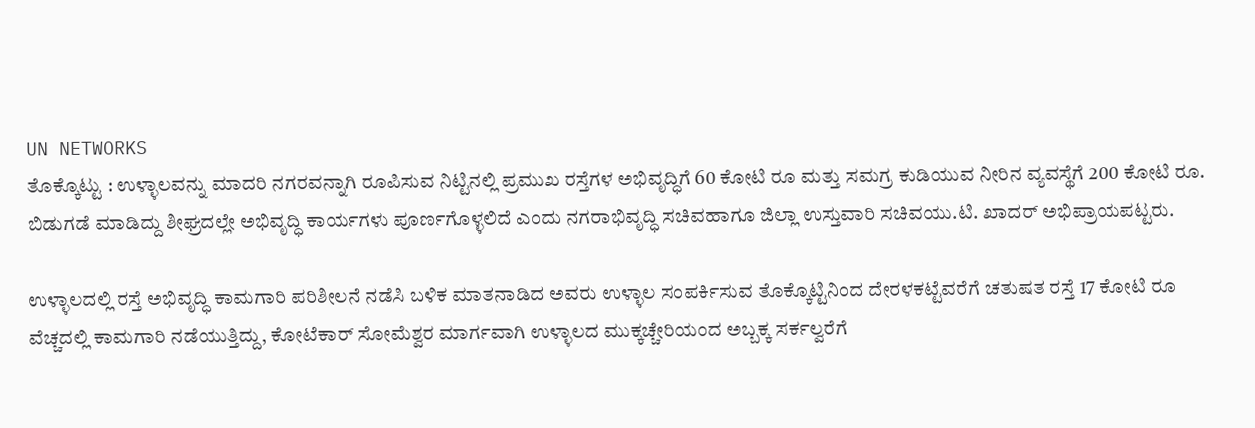UN NETWORKS
ತೊಕ್ಕೊಟ್ಟು : ಉಳ್ಳಾಲವನ್ನು ಮಾದರಿ ನಗರವನ್ನಾಗಿ ರೂಪಿಸುವ ನಿಟ್ಟಿನಲ್ಲಿ ಪ್ರಮುಖ ರಸ್ತೆಗಳ ಅಭಿವೃದ್ಧಿಗೆ 60 ಕೋಟಿ ರೂ ಮತ್ತು ಸಮಗ್ರ ಕುಡಿಯುವ ನೀರಿನ ವ್ಯವಸ್ಥೆಗೆ 200 ಕೋಟಿ ರೂ. ಬಿಡುಗಡೆ ಮಾಡಿದ್ದು ಶೀಘ್ರದಲ್ಲೇ ಅಭಿವೃದ್ಧಿ ಕಾರ್ಯಗಳು ಪೂರ್ಣಗೊಳ್ಳಲಿದೆ ಎಂದು ನಗರಾಭಿವೃದ್ಧಿ ಸಚಿವಹಾಗೂ ಜಿಲ್ಲಾ ಉಸ್ತುವಾರಿ ಸಚಿವಯು.ಟಿ. ಖಾದರ್ ಅಭಿಪ್ರಾಯಪಟ್ಟರು.

ಉಳ್ಳಾಲದಲ್ಲಿ ರಸ್ತೆ ಅಭಿವೃದ್ಧಿ ಕಾಮಗಾರಿ ಪರಿಶೀಲನೆ ನಡೆಸಿ ಬಳಿಕ ಮಾತನಾಡಿದ ಅವರು ಉಳ್ಳಾಲ ಸಂಪರ್ಕಿಸುವ ತೊಕ್ಕೊಟ್ಟಿನಿಂದ ದೇರಳಕಟ್ಟೆವರೆಗೆ ಚತುಷತ ರಸ್ತೆ 17 ಕೋಟಿ ರೂ ವೆಚ್ಚದಲ್ಲಿ ಕಾಮಗಾರಿ ನಡೆಯುತ್ತಿದ್ದು, ಕೋಟೆಕಾರ್ ಸೋಮೆಶ್ವರ ಮಾರ್ಗವಾಗಿ ಉಳ್ಳಾಲದ ಮುಕ್ಕಚ್ಚೇರಿಯಂದ ಅಬ್ಬಕ್ಕ ಸರ್ಕಲ್ವರೆಗೆ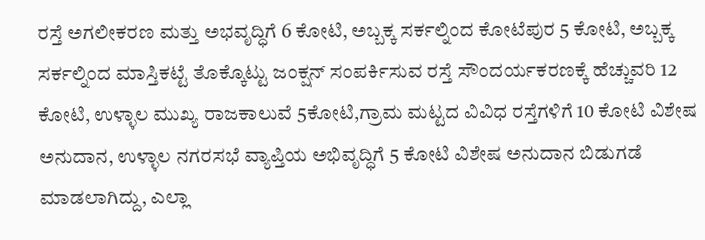ರಸ್ತೆ ಅಗಲೀಕರಣ ಮತ್ತು ಅಭವೃದ್ಧಿಗೆ 6 ಕೋಟಿ, ಅಬ್ಬಕ್ಕ ಸರ್ಕಲ್ನಿಂದ ಕೋಟೆಪುರ 5 ಕೋಟಿ, ಅಬ್ಬಕ್ಕ ಸರ್ಕಲ್ನಿಂದ ಮಾಸ್ತಿಕಟ್ಟೆ ತೊಕ್ಕೊಟ್ಟು ಜಂಕ್ಷನ್ ಸಂಪರ್ಕಿಸುವ ರಸ್ತೆ ಸೌಂದರ್ಯಕರಣಕ್ಕೆ ಹೆಚ್ಚುವರಿ 12 ಕೋಟಿ, ಉಳ್ಳಾಲ ಮುಖ್ಯ ರಾಜಕಾಲುವೆ 5ಕೋಟಿ,ಗ್ರಾಮ ಮಟ್ಟದ ವಿವಿಧ ರಸ್ತೆಗಳಿಗೆ 10 ಕೋಟಿ ವಿಶೇಷ ಅನುದಾನ, ಉಳ್ಳಾಲ ನಗರಸಭೆ ವ್ಯಾಪ್ತಿಯ ಅಭಿವೃದ್ಧಿಗೆ 5 ಕೋಟಿ ವಿಶೇಷ ಅನುದಾನ ಬಿಡುಗಡೆ ಮಾಡಲಾಗಿದ್ದು, ಎಲ್ಲಾ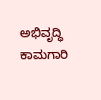ಅಭಿವೃದ್ಧಿ ಕಾಮಗಾರಿ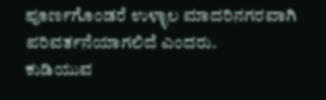ಪೂರ್ಣಗೊಂಡರೆ ಉಳ್ಳಾಲ ಮಾದರಿನಗರವಾಗಿ ಪರಿವರ್ತನೆಯಾಗಲಿದೆ ಎಂದರು.
ಕುಡಿಯುವ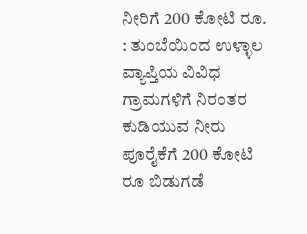ನೀರಿಗೆ 200 ಕೋಟಿ ರೂ. : ತುಂಬೆಯಿಂದ ಉಳ್ಳಾಲ ವ್ಯಾಪ್ತಿಯ ವಿವಿಧ ಗ್ರಾಮಗಳಿಗೆ ನಿರಂತರ ಕುಡಿಯುವ ನೀರು ಪೂರೈಕೆಗೆ 200 ಕೋಟಿ ರೂ ಬಿಡುಗಡೆ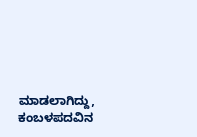ಮಾಡಲಾಗಿದ್ದು, ಕಂಬಳಪದವಿನ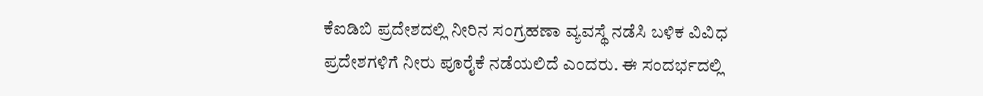ಕೆಐಡಿಬಿ ಪ್ರದೇಶದಲ್ಲಿ ನೀರಿನ ಸಂಗ್ರಹಣಾ ವ್ಯವಸ್ಥೆ ನಡೆಸಿ ಬಳಿಕ ವಿವಿಧ ಪ್ರದೇಶಗಳಿಗೆ ನೀರು ಪೂರೈಕೆ ನಡೆಯಲಿದೆ ಎಂದರು. ಈ ಸಂದರ್ಭದಲ್ಲಿ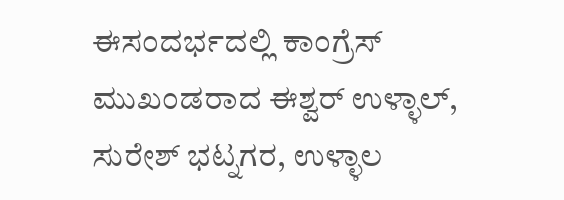ಈಸಂದರ್ಭದಲ್ಲಿ ಕಾಂಗ್ರೆಸ್ ಮುಖಂಡರಾದ ಈಶ್ವರ್ ಉಳ್ಳಾಲ್, ಸುರೇಶ್ ಭಟ್ನಗರ, ಉಳ್ಳಾಲ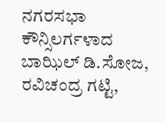ನಗರಸಭಾ ಕೌನ್ಸಿಲರ್ಗಳಾದ ಬಾಝಿಲ್ ಡಿ.ಸೋಜ, ರವಿಚಂದ್ರ ಗಟ್ಟಿ,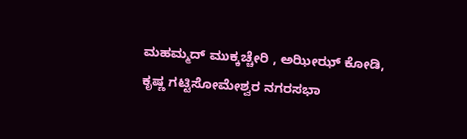ಮಹಮ್ಮದ್ ಮುಕ್ಕಚ್ಚೇರಿ , ಅಝೀಝ್ ಕೋಡಿ, ಕೃಷ್ಣ ಗಟ್ಟಿಸೋಮೇಶ್ವರ ನಗರಸಭಾ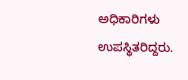ಅಧಿಕಾರಿಗಳು ಉಪಸ್ಥಿತರಿದ್ದರು.